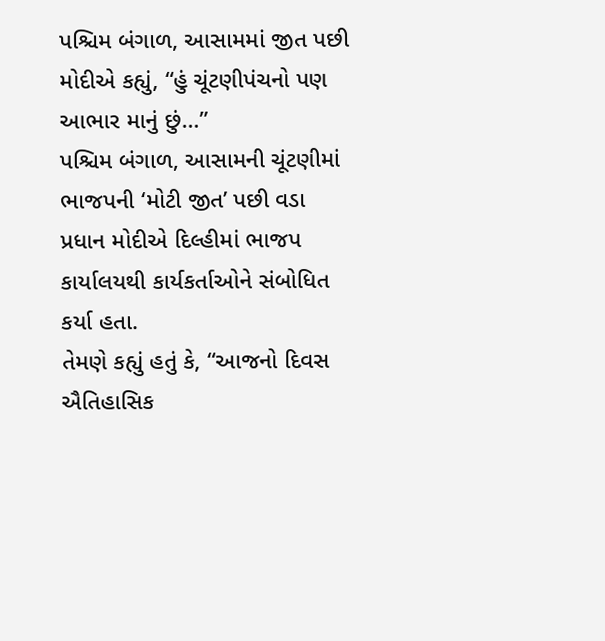પશ્ચિમ બંગાળ, આસામમાં જીત પછી મોદીએ કહ્યું, “હું ચૂંટણીપંચનો પણ આભાર માનું છું…”
પશ્ચિમ બંગાળ, આસામની ચૂંટણીમાં ભાજપની ‘મોટી જીત’ પછી વડા પ્રધાન મોદીએ દિલ્હીમાં ભાજપ કાર્યાલયથી કાર્યકર્તાઓને સંબોધિત કર્યા હતા.
તેમણે કહ્યું હતું કે, “આજનો દિવસ ઐતિહાસિક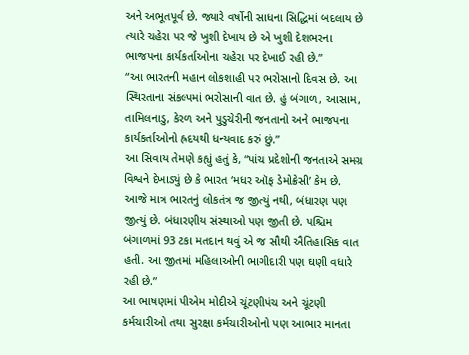અને અભૂતપૂર્વ છે. જ્યારે વર્ષોની સાધના સિદ્ધિમાં બદલાય છે ત્યારે ચહેરા પર જે ખુશી દેખાય છે એ ખુશી દેશભરના ભાજપના કાર્યકર્તાઓના ચહેરા પર દેખાઈ રહી છે.”
“આ ભારતની મહાન લોકશાહી પર ભરોસાનો દિવસ છે. આ સ્થિરતાના સંકલ્પમાં ભરોસાની વાત છે. હું બંગાળ, આસામ, તામિલનાડુ, કેરળ અને પુડુચેરીની જનતાનો અને ભાજપના કાર્યકર્તાઓનો હ્રદયથી ધન્યવાદ કરું છું.”
આ સિવાય તેમણે કહ્યું હતું કે, “પાંચ પ્રદેશોની જનતાએ સમગ્ર વિશ્વને દેખાડ્યું છે કે ભારત ‘મધર ઑફ ડેમોક્રેસી’ કેમ છે. આજે માત્ર ભારતનું લોકતંત્ર જ જીત્યું નથી, બંધારણ પણ જીત્યું છે. બંધારણીય સંસ્થાઓ પણ જીતી છે. પશ્ચિમ બંગાળમાં 93 ટકા મતદાન થવું એ જ સૌથી ઐતિહાસિક વાત હતી. આ જીતમાં મહિલાઓની ભાગીદારી પણ ઘણી વધારે રહી છે.”
આ ભાષણમાં પીએમ મોદીએ ચૂંટણીપંચ અને ચૂંટણી કર્મચારીઓ તથા સુરક્ષા કર્મચારીઓનો પણ આભાર માનતા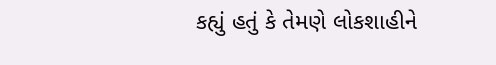કહ્યું હતું કે તેમણે લોકશાહીને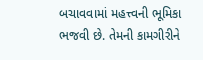બચાવવામાં મહત્ત્વની ભૂમિકા ભજવી છે. તેમની કામગીરીને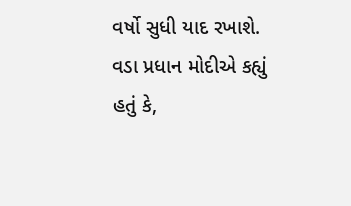વર્ષો સુધી યાદ રખાશે.
વડા પ્રધાન મોદીએ કહ્યું હતું કે,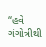“હવે ગંગોત્રીથી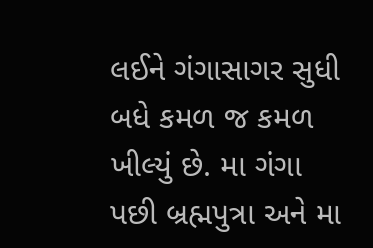લઈને ગંગાસાગર સુધી બધે કમળ જ કમળ ખીલ્યું છે. મા ગંગા પછી બ્રહ્મપુત્રા અને મા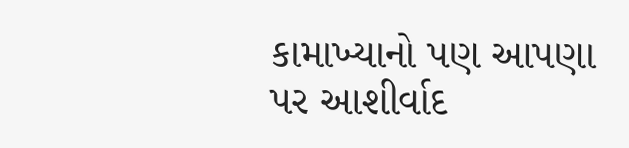કામાખ્યાનો પણ આપણા પર આશીર્વાદ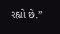રહ્યો છે.”